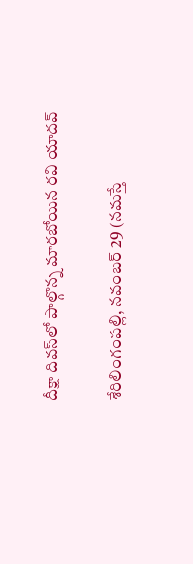దీక్షా దివ‌స్‌లో పాల్గొన్న మారబోయిన రవి యాదవ్

శేరిలింగంప‌ల్లి, న‌వంబ‌ర్ 29 (న‌మ‌స్తే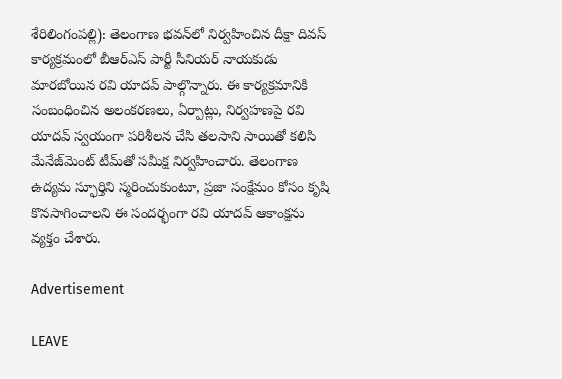శేరిలింగంప‌ల్లి): తెలంగాణ భవన్‌లో నిర్వహించిన దీక్షా దివస్ కార్యక్రమంలో బీఆర్‌ఎస్ పార్టీ సీనియర్ నాయకుడు మారబోయిన రవి యాదవ్ పాల్గొన్నారు. ఈ కార్య‌క్ర‌మానికి సంబంధించిన అలంకరణలు, ఏర్పాట్లు, నిర్వహణపై రవి యాదవ్ స్వయంగా పరిశీలన చేసి తలసాని సాయితో కలిసి మేనేజ్‌మెంట్ టీమ్‌తో సమీక్ష నిర్వహించారు. తెలంగాణ ఉద్యమ స్ఫూర్తిని స్మరించుకుంటూ, ప్రజా సంక్షేమం కోసం కృషి కొనసాగించాలని ఈ సందర్భంగా రవి యాదవ్ ఆకాంక్షను వ్యక్తం చేశారు.

Advertisement

LEAVE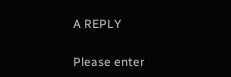A REPLY

Please enter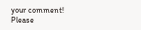your comment!
Please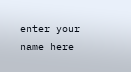enter your name here